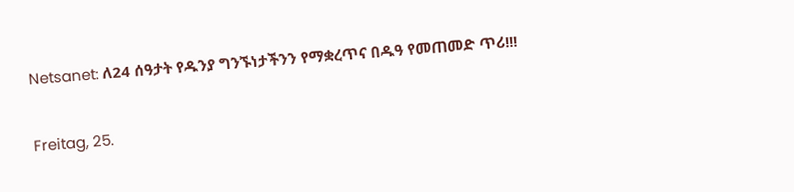Netsanet: ለ24 ሰዓታት የዱንያ ግንኙነታችንን የማቋረጥና በዱዓ የመጠመድ ጥሪ!!!

Freitag, 25.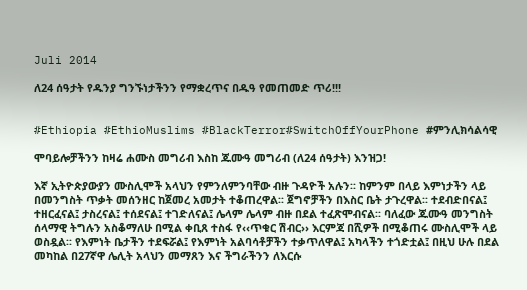Juli 2014

ለ24 ሰዓታት የዱንያ ግንኙነታችንን የማቋረጥና በዱዓ የመጠመድ ጥሪ!!!


#Ethiopia #EthioMuslims #BlackTerror#SwitchOffYourPhone #ምንሊክሳልሳዊ

ሞባይሎቻችንን ከዛሬ ሐሙስ መግሪብ እስከ ጁሙዓ መግሪብ (ለ24 ሰዓታት) እንዝጋ!

እኛ ኢትዮጵያውያን ሙስሊሞች አላህን የምንለምንባቸው ብዙ ጉዳዮች አሉን፡፡ ከምንም በላይ እምነታችን ላይ በመንግስት ጥቃት መሰንዘር ከጀመረ አመታት ተቆጠረዋል፡፡ ጀግኖቻችን በእስር ቤት ታጉረዋል፡፡ ተደብድበናል፤ ተዘርፈናል፤ ታስረናል፤ ተሰደናል፤ ተገድለናል፤ ሌላም ሌላም ብዙ በደል ተፈጽሞብናል፡፡ ባለፈው ጁሙዓ መንግስት ሰላማዊ ትግሉን አስቆማለሁ በሚል ቀቢጸ ተስፋ የ‹‹ጥቁር ሽብር›› እርምጃ በሺዎች በሚቆጠሩ ሙስሊሞች ላይ ወስዷል፡፡ የእምነት ቤታችን ተደፍሯል፤ የእምነት አልባሳቶቻችን ተቃጥለዋል፤ አካላችን ተጎድቷል፤ በዚህ ሁሉ በደል መካከል በ27ኛዋ ሌሊት አላህን መማጸን እና ችግራችንን ለእርሱ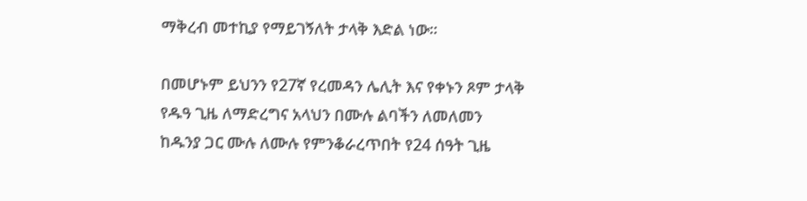ማቅረብ መተኪያ የማይገኝለት ታላቅ እድል ነው፡፡

በመሆኑም ይህንን የ27ኛ የረመዳን ሌሊት እና የቀኑን ጾም ታላቅ የዱዓ ጊዜ ለማድረግና አላህን በሙሉ ልባችን ለመለመን ከዱንያ ጋር ሙሉ ለሙሉ የምንቆራረጥበት የ24 ሰዓት ጊዜ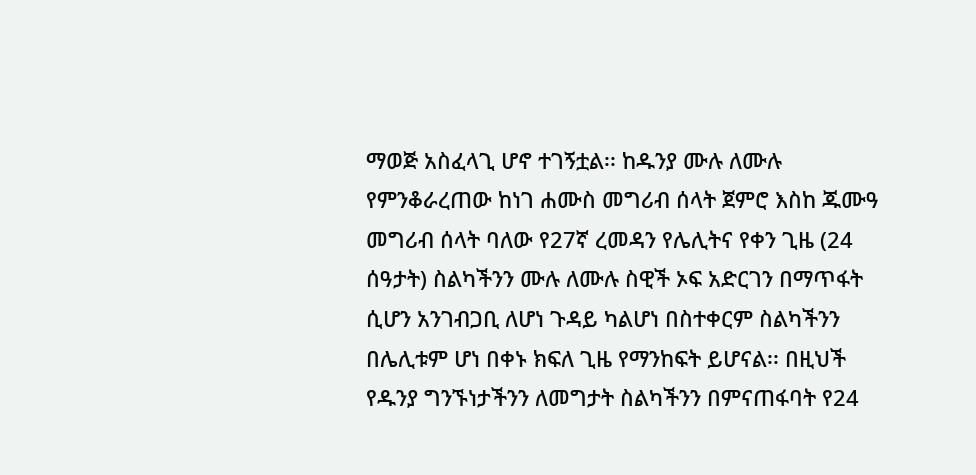ማወጅ አስፈላጊ ሆኖ ተገኝቷል፡፡ ከዱንያ ሙሉ ለሙሉ የምንቆራረጠው ከነገ ሐሙስ መግሪብ ሰላት ጀምሮ እስከ ጁሙዓ መግሪብ ሰላት ባለው የ27ኛ ረመዳን የሌሊትና የቀን ጊዜ (24 ሰዓታት) ስልካችንን ሙሉ ለሙሉ ስዊች ኦፍ አድርገን በማጥፋት ሲሆን አንገብጋቢ ለሆነ ጉዳይ ካልሆነ በስተቀርም ስልካችንን በሌሊቱም ሆነ በቀኑ ክፍለ ጊዜ የማንከፍት ይሆናል፡፡ በዚህች የዱንያ ግንኙነታችንን ለመግታት ስልካችንን በምናጠፋባት የ24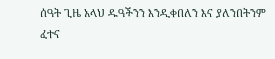ሰዓት ጊዜ አላህ ዱዓችንን እንዲቀበለን እና ያለንበትንም ፈተና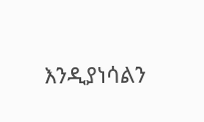እንዲያነሳልን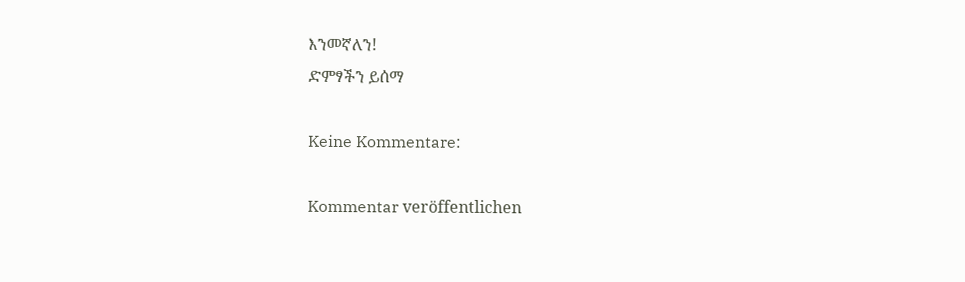እንመኛለን!
ድምፃችን ይሰማ

Keine Kommentare:

Kommentar veröffentlichen